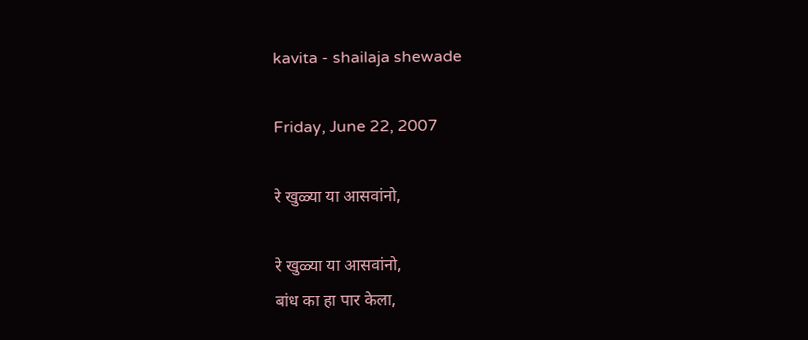kavita - shailaja shewade

Friday, June 22, 2007

रे खुळ्या या आसवांनो,

रे खुळ्या या आसवांनो,
बांध का हा पार केला,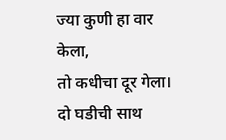ज्या कुणी हा वार केला,
तो कधीचा दूर गेला।
दो घडीची साथ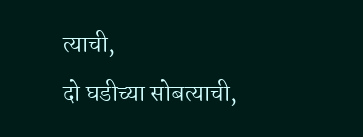त्याची,
दो घडीच्या सोबत्याची,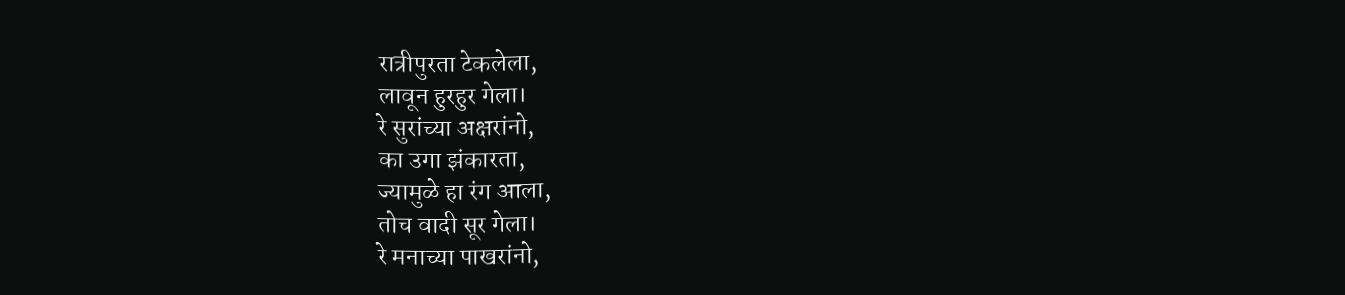रात्रीपुरता टेकलेला,
लावून हुरहुर गेला।
रे सुरांच्या अक्षरांनो,
का उगा झंकारता,
ज्यामुळे हा रंग आला,
तोच वादी सूर गेला।
रे मनाच्या पाखरांनो,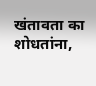खंतावता का शोधतांना,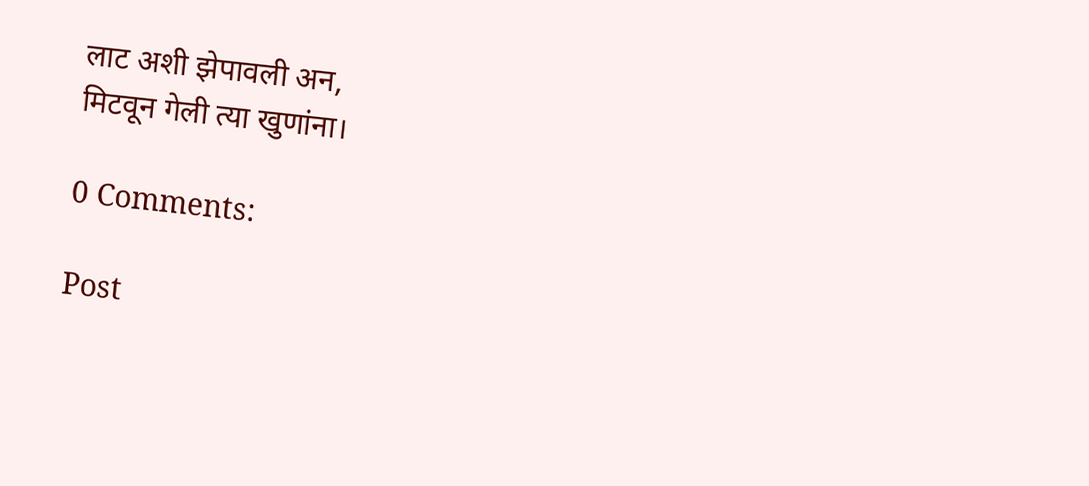लाट अशी झेपावली अन,
मिटवून गेली त्या खुणांना।

0 Comments:

Post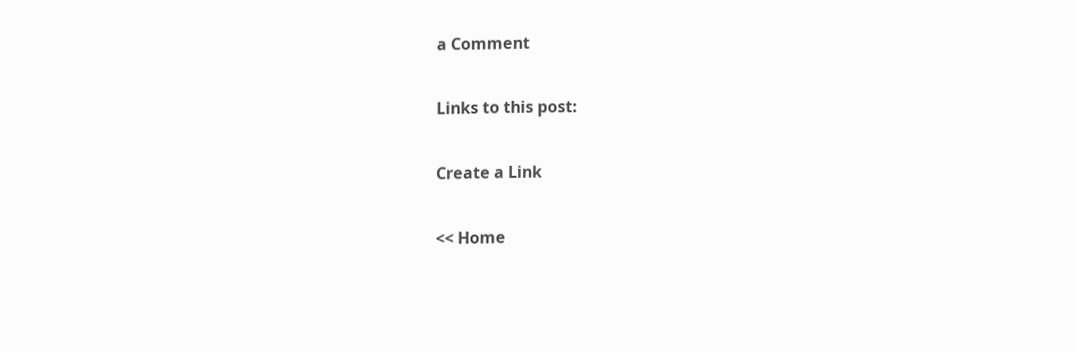a Comment

Links to this post:

Create a Link

<< Home